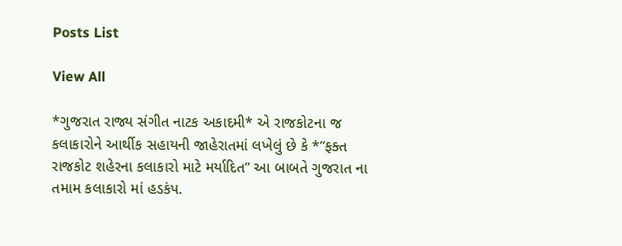Posts List

View All

*ગુજરાત રાજ્ય સંગીત નાટક અકાદમી* એ રાજકોટના જ કલાકારોને આર્થીક સહાયની જાહેરાતમાં લખેલું છે કે *”ફક્ત રાજકોટ શહેરના કલાકારો માટે મર્યાદિત” આ બાબતે ગુજરાત ના તમામ કલાકારો માં હડકંપ.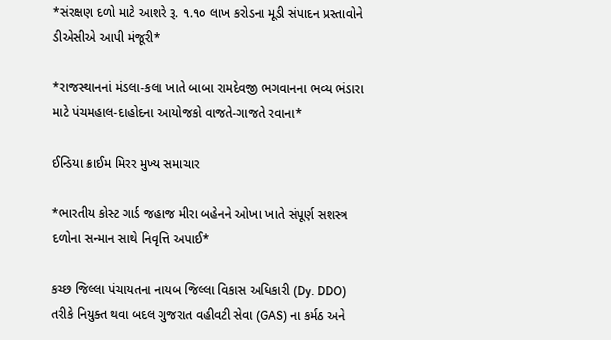*સંરક્ષણ દળો માટે આશરે રૂ. ૧.૧૦ લાખ કરોડના મૂડી સંપાદન પ્રસ્તાવોને ડીએસીએ આપી મંજૂરી*

*રાજસ્થાનનાં મંડલા-કલા ખાતે બાબા રામદેવજી ભગવાનના ભવ્ય ભંડારા માટે પંચમહાલ-દાહોદના આયોજકો વાજતે-ગાજતે રવાના*

ઈન્ડિયા ક્રાઈમ મિરર મુખ્ય સમાચાર

*ભારતીય કોસ્ટ ગાર્ડ જહાજ મીરા બહેનને ઓખા ખાતે સંપૂર્ણ સશસ્ત્ર દળોના સન્માન સાથે નિવૃત્તિ અપાઈ*

કચ્છ જિલ્લા પંચાયતના નાયબ જિલ્લા વિકાસ અધિકારી (Dy. DDO) તરીકે નિયુક્ત થવા બદલ ગુજરાત વહીવટી સેવા (GAS) ના કર્મઠ અને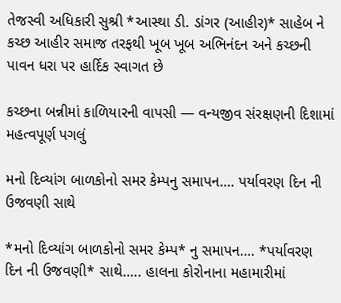તેજસ્વી અધિકારી સુશ્રી *આસ્થા ડી. ડાંગર (આહીર)* સાહેબ ને કચ્છ આહીર સમાજ તરફથી ખૂબ ખૂબ અભિનંદન અને કચ્છની પાવન ધરા પર હાર્દિક સ્વાગત છે

કચ્છના બન્નીમાં કાળિયારની વાપસી — વન્યજીવ સંરક્ષણની દિશામાં મહત્વપૂર્ણ પગલું

મનો દિવ્યાંગ બાળકોનો સમર કેમ્પનુ સમાપન…. પર્યાવરણ દિન ની ઉજવણી સાથે

*મનો દિવ્યાંગ બાળકોનો સમર કેમ્પ* નુ સમાપન…. *પર્યાવરણ દિન ની ઉજવણી* સાથે….. હાલના કોરોનાના મહામારીમાં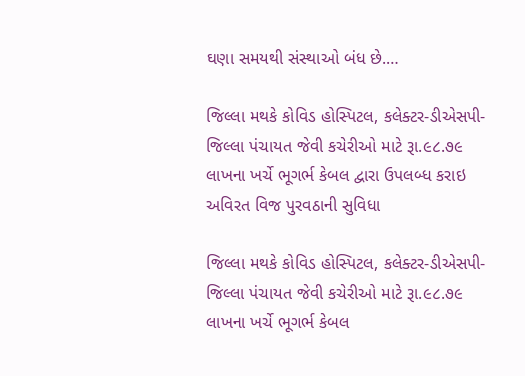ઘણા સમયથી સંસ્થાઓ બંધ છે.…

જિલ્લા મથકે કોવિડ હોસ્પિટલ, કલેક્ટર-ડીએસપી-જિલ્લા પંચાયત જેવી કચેરીઓ માટે રૂા.૯૮.૭૯ લાખના ખર્ચે ભૂગર્ભ કેબલ દ્વારા ઉપલબ્ધ કરાઇ અવિરત વિજ પુરવઠાની સુવિધા

જિલ્લા મથકે કોવિડ હોસ્પિટલ, કલેક્ટર-ડીએસપી-જિલ્લા પંચાયત જેવી કચેરીઓ માટે રૂા.૯૮.૭૯ લાખના ખર્ચે ભૂગર્ભ કેબલ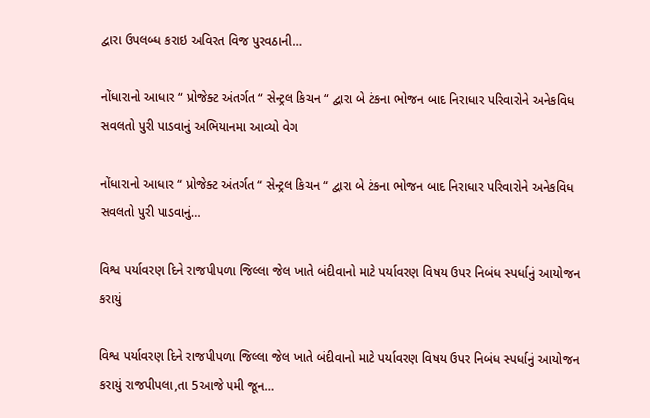દ્વારા ઉપલબ્ધ કરાઇ અવિરત વિજ પુરવઠાની…

નોંધારાનો આધાર “ પ્રોજેક્ટ અંતર્ગત “ સેન્ટ્રલ કિચન “ દ્વારા બે ટંકના ભોજન બાદ નિરાધાર પરિવારોને અનેકવિધ સવલતો પુરી પાડવાનું અભિયાનમા આવ્યો વેગ

નોંધારાનો આધાર “ પ્રોજેક્ટ અંતર્ગત “ સેન્ટ્રલ કિચન “ દ્વારા બે ટંકના ભોજન બાદ નિરાધાર પરિવારોને અનેકવિધ સવલતો પુરી પાડવાનું…

વિશ્વ પર્યાવરણ દિને રાજપીપળા જિલ્લા જેલ ખાતે બંદીવાનો માટે પર્યાવરણ વિષય ઉપર નિબંધ સ્પર્ધાનું આયોજન કરાયું

વિશ્વ પર્યાવરણ દિને રાજપીપળા જિલ્લા જેલ ખાતે બંદીવાનો માટે પર્યાવરણ વિષય ઉપર નિબંધ સ્પર્ધાનું આયોજન કરાયું રાજપીપલા,તા 5આજે ૫મી જૂન…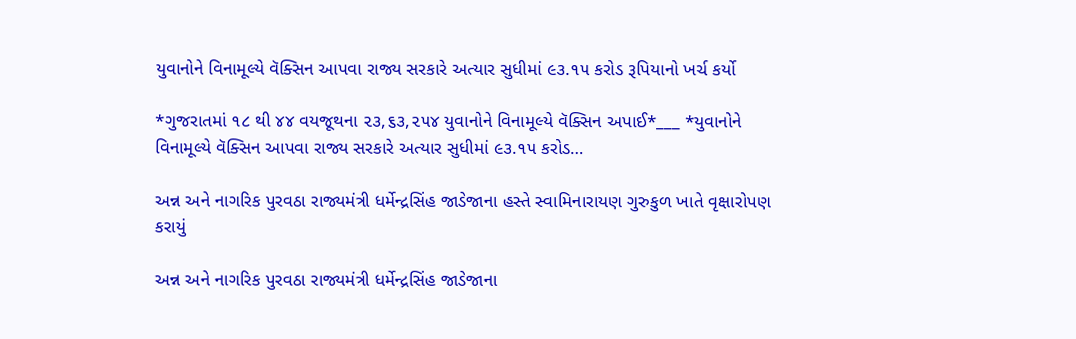યુવાનોને વિનામૂલ્યે વૅક્સિન આપવા રાજ્ય સરકારે અત્યાર સુધીમાં ૯૩.૧૫ કરોડ રૂપિયાનો ખર્ચ કર્યો

*ગુજરાતમાં ૧૮ થી ૪૪ વયજૂથના ૨૩,૬૩,૨૫૪ યુવાનોને વિનામૂલ્યે વૅક્સિન અપાઈ*___ *યુવાનોને વિનામૂલ્યે વૅક્સિન આપવા રાજ્ય સરકારે અત્યાર સુધીમાં ૯૩.૧૫ કરોડ…

અન્ન અને નાગરિક પુરવઠા રાજ્યમંત્રી ધર્મેન્દ્રસિંહ જાડેજાના હસ્તે સ્વામિનારાયણ ગુરુકુળ ખાતે વૃક્ષારોપણ કરાયું

અન્ન અને નાગરિક પુરવઠા રાજ્યમંત્રી ધર્મેન્દ્રસિંહ જાડેજાના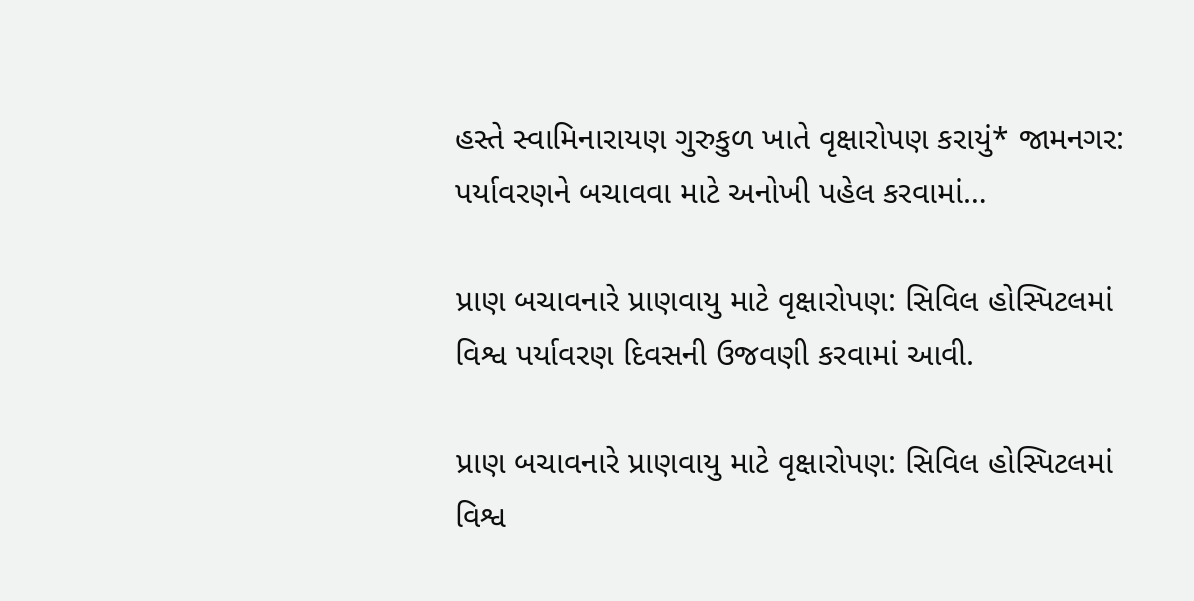હસ્તે સ્વામિનારાયણ ગુરુકુળ ખાતે વૃક્ષારોપણ કરાયું* જામનગર: પર્યાવરણને બચાવવા માટે અનોખી પહેલ કરવામાં…

પ્રાણ બચાવનારે પ્રાણવાયુ માટે વૃક્ષારોપણ: સિવિલ હોસ્પિટલમાં વિશ્વ પર્યાવરણ દિવસની ઉજવણી કરવામાં આવી.

પ્રાણ બચાવનારે પ્રાણવાયુ માટે વૃક્ષારોપણ: સિવિલ હોસ્પિટલમાં વિશ્વ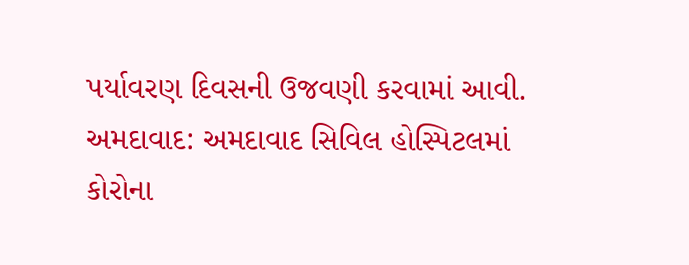પર્યાવરણ દિવસની ઉજવણી કરવામાં આવી. અમદાવાદ: અમદાવાદ સિવિલ હોસ્પિટલમાં કોરોના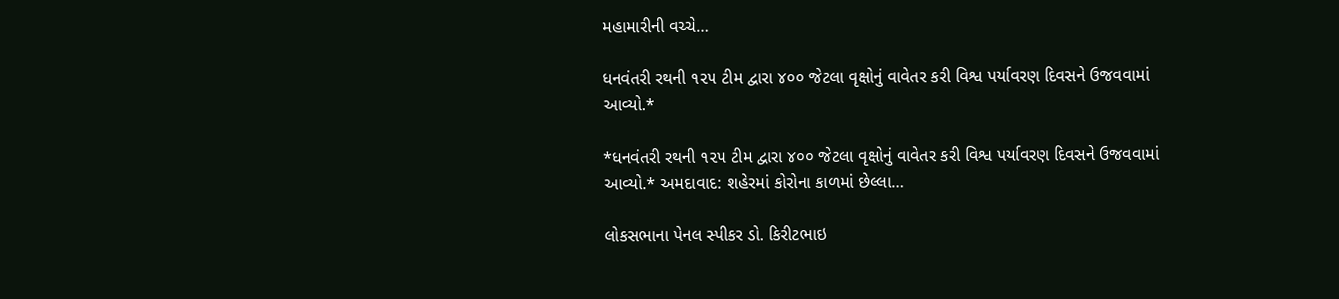મહામારીની વચ્ચે…

ધનવંતરી રથની ૧૨૫ ટીમ દ્વારા ૪૦૦ જેટલા વૃક્ષોનું વાવેતર કરી વિશ્વ પર્યાવરણ દિવસને ઉજવવામાં આવ્યો.*

*ધનવંતરી રથની ૧૨૫ ટીમ દ્વારા ૪૦૦ જેટલા વૃક્ષોનું વાવેતર કરી વિશ્વ પર્યાવરણ દિવસને ઉજવવામાં આવ્યો.* અમદાવાદ: શહેરમાં કોરોના કાળમાં છેલ્લા…

લોકસભાના પેનલ સ્પીકર ડો. કિરીટભાઇ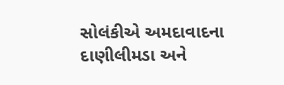સોલંકીએ અમદાવાદના દાણીલીમડા અને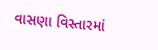વાસણા વિસ્તારમાં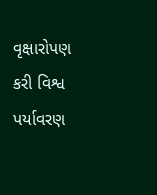વૃક્ષારોપણ કરી વિશ્વ પર્યાવરણ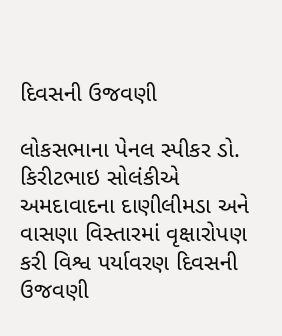દિવસની ઉજવણી

લોકસભાના પેનલ સ્પીકર ડો. કિરીટભાઇ સોલંકીએ અમદાવાદના દાણીલીમડા અને વાસણા વિસ્તારમાં વૃક્ષારોપણ કરી વિશ્વ પર્યાવરણ દિવસની ઉજવણી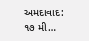અમદાવાદ: ૧૭ મી…